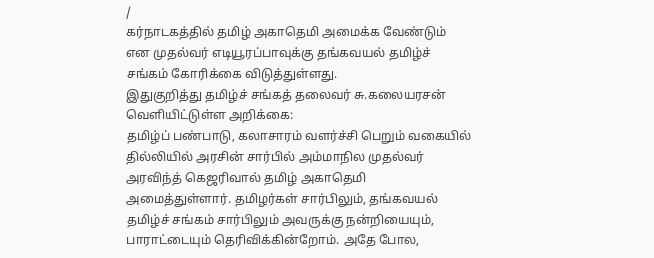/
கர்நாடகத்தில் தமிழ் அகாதெமி அமைக்க வேண்டும் என முதல்வர் எடியூரப்பாவுக்கு தங்கவயல் தமிழ்ச் சங்கம் கோரிக்கை விடுத்துள்ளது.
இதுகுறித்து தமிழ்ச் சங்கத் தலைவர் சு.கலையரசன் வெளியிட்டுள்ள அறிக்கை:
தமிழ்ப் பண்பாடு, கலாசாரம் வளர்ச்சி பெறும் வகையில் தில்லியில் அரசின் சார்பில் அம்மாநில முதல்வர் அரவிந்த் கெஜரிவால் தமிழ் அகாதெமி அமைத்துள்ளார். தமிழர்கள் சார்பிலும், தங்கவயல் தமிழ்ச் சங்கம் சார்பிலும் அவருக்கு நன்றியையும், பாராட்டையும் தெரிவிக்கின்றோம். அதே போல,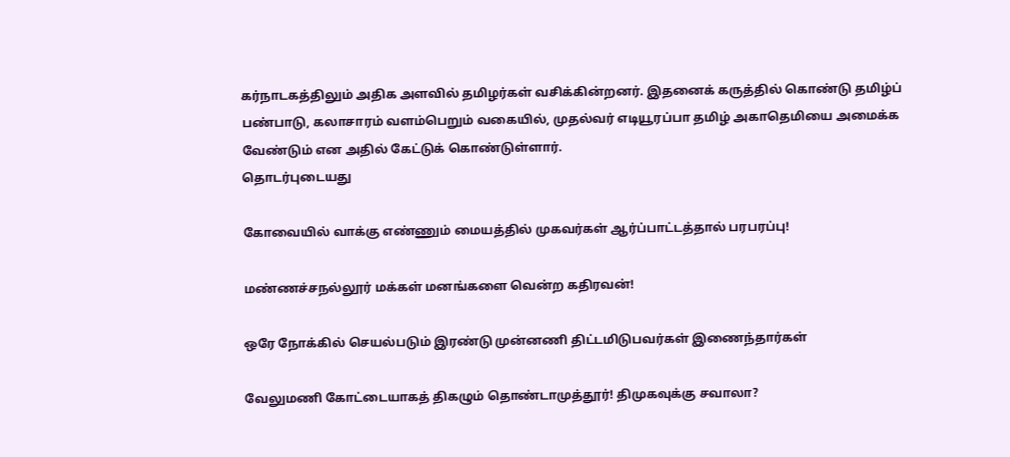கர்நாடகத்திலும் அதிக அளவில் தமிழர்கள் வசிக்கின்றனர். இதனைக் கருத்தில் கொண்டு தமிழ்ப் பண்பாடு, கலாசாரம் வளம்பெறும் வகையில், முதல்வர் எடியூரப்பா தமிழ் அகாதெமியை அமைக்க வேண்டும் என அதில் கேட்டுக் கொண்டுள்ளார்.
தொடர்புடையது

கோவையில் வாக்கு எண்ணும் மையத்தில் முகவர்கள் ஆர்ப்பாட்டத்தால் பரபரப்பு!

மண்ணச்சநல்லூர் மக்கள் மனங்களை வென்ற கதிரவன்!

ஒரே நோக்கில் செயல்படும் இரண்டு முன்னணி திட்டமிடுபவர்கள் இணைந்தார்கள்

வேலுமணி கோட்டையாகத் திகழும் தொண்டாமுத்தூர்! திமுகவுக்கு சவாலா?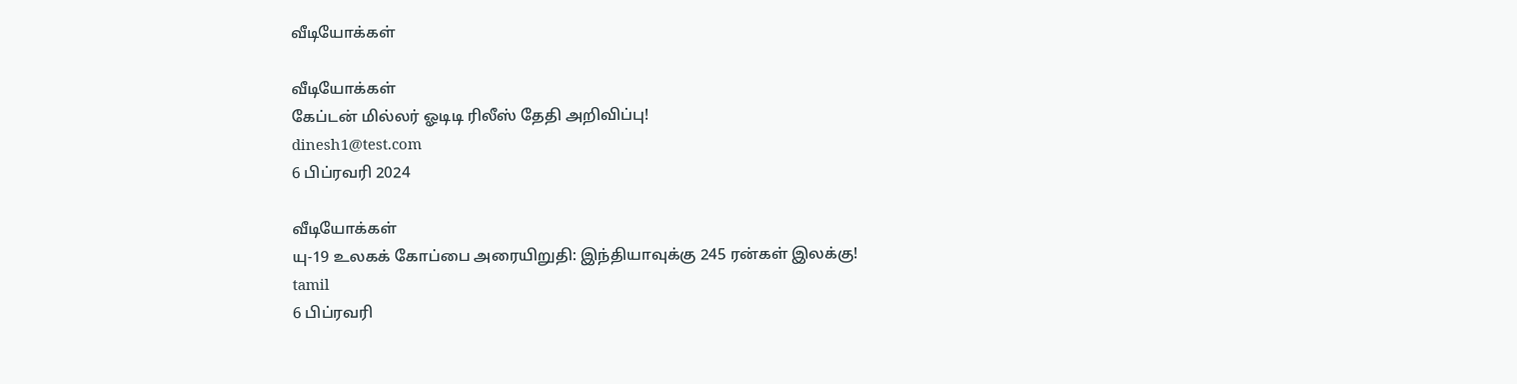வீடியோக்கள்

வீடியோக்கள்
கேப்டன் மில்லர் ஓடிடி ரிலீஸ் தேதி அறிவிப்பு!
dinesh1@test.com
6 பிப்ரவரி 2024

வீடியோக்கள்
யு-19 உலகக் கோப்பை அரையிறுதி: இந்தியாவுக்கு 245 ரன்கள் இலக்கு!
tamil
6 பிப்ரவரி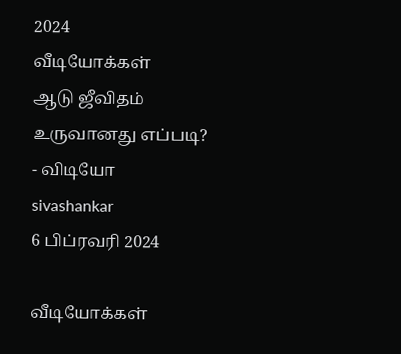2024
வீடியோக்கள்
ஆடு ஜீவிதம் உருவானது எப்படி? - விடியோ
sivashankar
6 பிப்ரவரி 2024

வீடியோக்கள்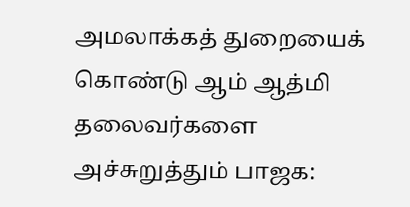அமலாக்கத் துறையைக் கொண்டு ஆம் ஆத்மி தலைவர்களை அச்சுறுத்தும் பாஜக: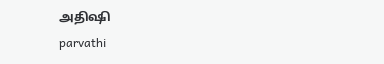அதிஷி
parvathi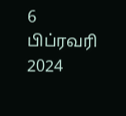6 பிப்ரவரி 2024